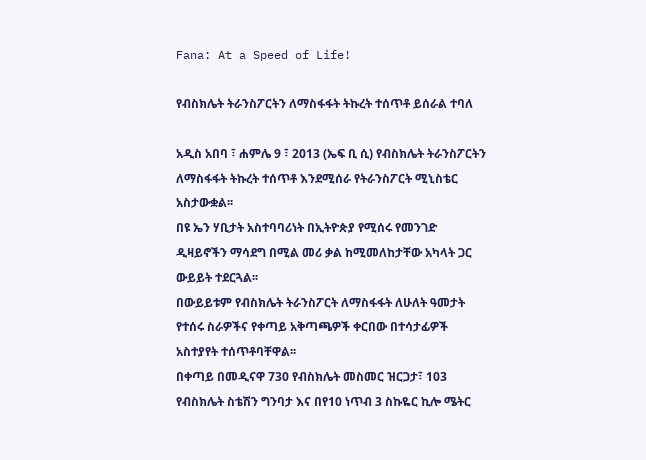Fana: At a Speed of Life!

የብስክሌት ትራንስፖርትን ለማስፋፋት ትኩረት ተሰጥቶ ይሰራል ተባለ

አዲስ አበባ ፣ ሐምሌ 9 ፣ 2013 (ኤፍ ቢ ሲ) የብስክሌት ትራንስፖርትን ለማስፋፋት ትኩረት ተሰጥቶ እንደሚሰራ የትራንስፖርት ሚኒስቴር አስታውቋል፡፡
በዩ ኤን ሃቢታት አስተባባሪነት በኢትዮጵያ የሚሰሩ የመንገድ ዲዛይኖችን ማሳደግ በሚል መሪ ቃል ከሚመለከታቸው አካላት ጋር ውይይት ተደርጓል፡፡
በውይይቱም የብስክሌት ትራንስፖርት ለማስፋፋት ለሁለት ዓመታት የተሰሩ ስራዎችና የቀጣይ አቅጣጫዎች ቀርበው በተሳታፊዎች አስተያየት ተሰጥቶባቸዋል፡፡
በቀጣይ በመዲናዋ 730 የብስክሌት መስመር ዝርጋታ፣ 103 የብስክሌት ስቴሽን ግንባታ እና በየ10 ነጥብ 3 ስኩዬር ኪሎ ሜትር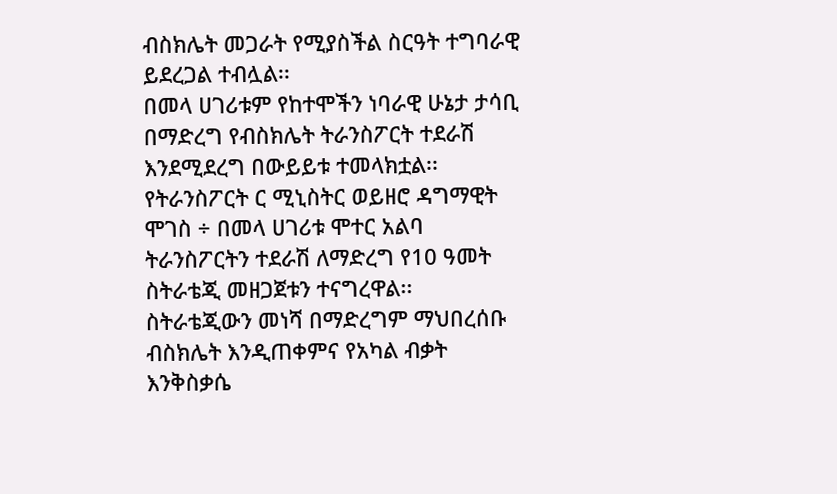ብስክሌት መጋራት የሚያስችል ስርዓት ተግባራዊ ይደረጋል ተብሏል፡፡
በመላ ሀገሪቱም የከተሞችን ነባራዊ ሁኔታ ታሳቢ በማድረግ የብስክሌት ትራንስፖርት ተደራሽ እንደሚደረግ በውይይቱ ተመላክቷል፡፡
የትራንስፖርት ር ሚኒስትር ወይዘሮ ዳግማዊት ሞገስ ÷ በመላ ሀገሪቱ ሞተር አልባ ትራንስፖርትን ተደራሽ ለማድረግ የ10 ዓመት ስትራቴጂ መዘጋጀቱን ተናግረዋል፡፡
ስትራቴጂውን መነሻ በማድረግም ማህበረሰቡ ብስክሌት እንዲጠቀምና የአካል ብቃት እንቅስቃሴ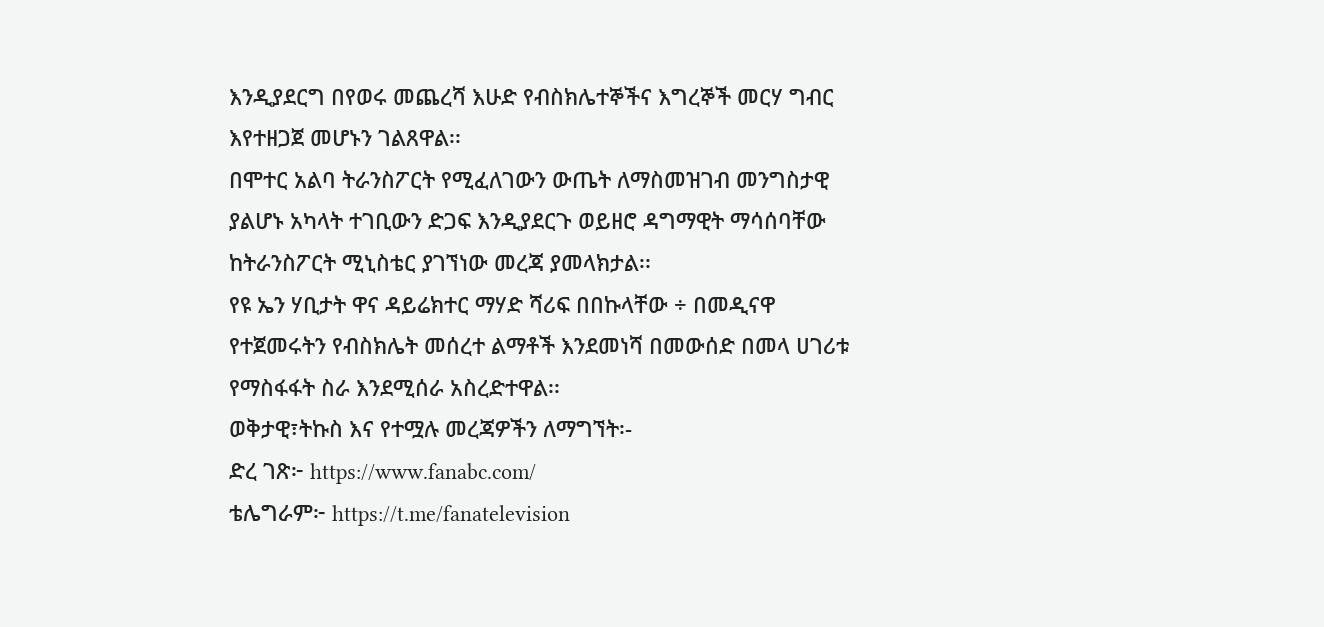እንዲያደርግ በየወሩ መጨረሻ እሁድ የብስክሌተኞችና እግረኞች መርሃ ግብር እየተዘጋጀ መሆኑን ገልጸዋል፡፡
በሞተር አልባ ትራንስፖርት የሚፈለገውን ውጤት ለማስመዝገብ መንግስታዊ ያልሆኑ አካላት ተገቢውን ድጋፍ እንዲያደርጉ ወይዘሮ ዳግማዊት ማሳሰባቸው ከትራንስፖርት ሚኒስቴር ያገኘነው መረጃ ያመላክታል፡፡
የዩ ኤን ሃቢታት ዋና ዳይሬክተር ማሃድ ሻሪፍ በበኩላቸው ÷ በመዲናዋ የተጀመሩትን የብስክሌት መሰረተ ልማቶች እንደመነሻ በመውሰድ በመላ ሀገሪቱ የማስፋፋት ስራ እንደሚሰራ አስረድተዋል፡፡
ወቅታዊ፣ትኩስ እና የተሟሉ መረጃዎችን ለማግኘት፡-
ድረ ገጽ፦ https://www.fanabc.com/
ቴሌግራም፦ https://t.me/fanatelevision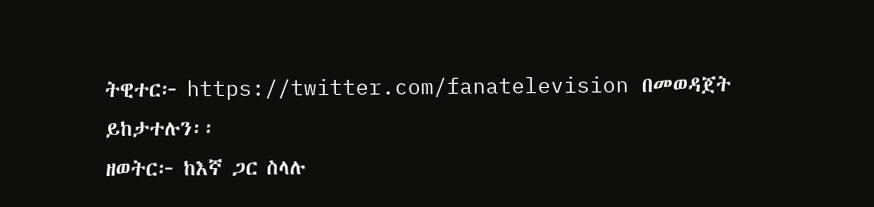ትዊተር፦ https://twitter.com/fanatelevision በመወዳጀት ይከታተሉን፡፡
ዘወትር፦ ከእኛ ጋር ስላሉ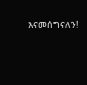እናመሰግናለን!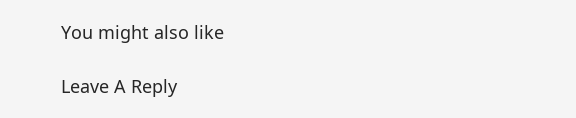You might also like

Leave A Reply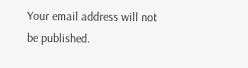Your email address will not be published.